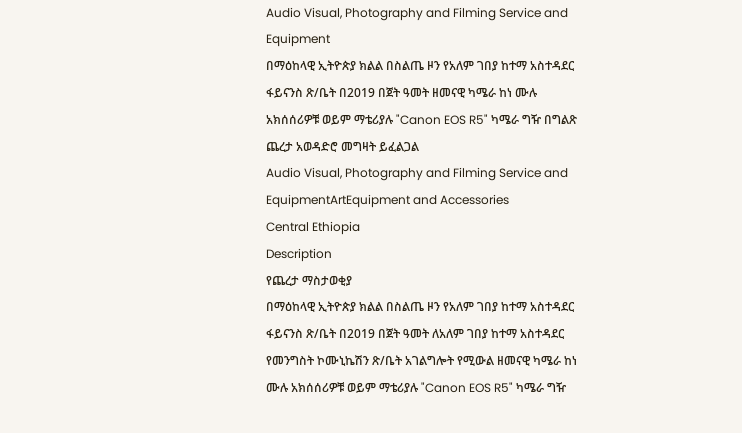Audio Visual, Photography and Filming Service and Equipment
በማዕከላዊ ኢትዮጵያ ክልል በስልጤ ዞን የአለም ገበያ ከተማ አስተዳደር ፋይናንስ ጽ/ቤት በ2019 በጀት ዓመት ዘመናዊ ካሜራ ከነ ሙሉ አክሰሰሪዎቹ ወይም ማቴሪያሉ "Canon EOS R5" ካሜራ ግዥ በግልጽ ጨረታ አወዳድሮ መግዛት ይፈልጋል
Audio Visual, Photography and Filming Service and EquipmentArtEquipment and Accessories
Central Ethiopia
Description
የጨረታ ማስታወቂያ
በማዕከላዊ ኢትዮጵያ ክልል በስልጤ ዞን የአለም ገበያ ከተማ አስተዳደር ፋይናንስ ጽ/ቤት በ2019 በጀት ዓመት ለአለም ገበያ ከተማ አስተዳደር የመንግስት ኮሙኒኬሽን ጽ/ቤት አገልግሎት የሚውል ዘመናዊ ካሜራ ከነ ሙሉ አክሰሰሪዎቹ ወይም ማቴሪያሉ "Canon EOS R5" ካሜራ ግዥ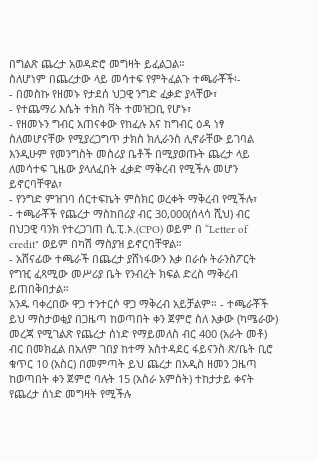በግልጽ ጨረታ አወዳድሮ መግዛት ይፈልጋል።
ስለሆነም በጨረታው ላይ መሳተፍ የምትፈልጉ ተጫራቾች፡-
- በመስኩ የዘመኑ የታደሰ ህጋዊ ንግድ ፈቃድ ያላቸው፣
- የተጨማሪ እሴት ተክስ ቫት ተመዝጋቢ የሆኑ፣
- የዘመኑን ግብር አጠናቀው የከፈሉ እና ከግብር ዕዳ ነፃ ስለመሆናቸው የሚያረጋግጥ ታክስ ክሊራንስ ሊኖራቸው ይገባል እንዲሁም የመንግስት መስሪያ ቤቶች በሚያወጡት ጨረታ ላይ ለመሳተፍ ጊዜው ያላለፈበት ፈቃድ ማቅረብ የሚችሉ መሆን ይኖርባቸዋል፣
- የንግድ ምዝገባ ሰርተፍኬት ምስክር ወረቀት ማቅረብ የሚችሉ፣
- ተጫራቾች የጨረታ ማስከበሪያ ብር 30,000(ሰላሳ ሺህ) ብር በህጋዊ ባንክ የተረጋገጠ ሲ.ፒ.ኦ.(CPO) ወይም በ “Letter of credit" ወይም በካሽ ማስያዝ ይኖርባቸዋል።
- አሸናፊው ተጫራች በጨረታ ያሸነፋውን እቃ በራሱ ትራንስፖርት የግዢ ፈጻሚው መሥሪያ ቤት የንብረት ክፍል ድረስ ማቅረብ ይጠበቅበታል።
አንዱ ባቀረበው ዋጋ ተንተርሶ ዋጋ ማቅረብ አይቻልም። - ተጫራቾች ይህ ማስታወቂያ በጋዜጣ ከወጣበት ቀን ጀምሮ ስለ እቃው (ካሜራው) መረጃ የሚገልጽ የጨረታ ሰነድ የማይመለስ ብር 400 (አራት መቶ) ብር በመክፈል በአለም ገበያ ከተማ አስተዳደር ፋይናንስ ጽ/ቤት ቢሮ ቁጥር 10 (አስር) በመምጣት ይህ ጨረታ በአዲስ ዘመን ጋዜጣ ከወጣበት ቀን ጀምሮ ባሉት 15 (አስራ አምስት) ተከታታይ ቀናት የጨረታ ሰነድ መግዛት የሚችሉ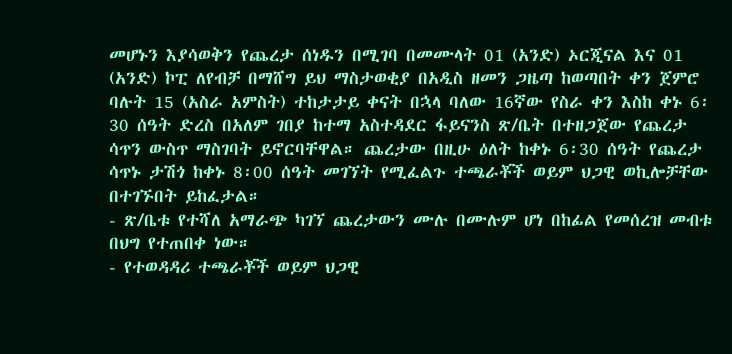መሆኑን እያሳወቅን የጨረታ ሰነዱን በሚገባ በመሙላት 01 (አንድ) ኦርጂናል እና 01 (አንድ) ኮፒ ለየብቻ በማሸግ ይህ ማስታወቂያ በአዲስ ዘመን ጋዜጣ ከወጣበት ቀን ጀምሮ ባሉት 15 (አስራ አምስት) ተከታታይ ቀናት በኋላ ባለው 16ኛው የስራ ቀን እስከ ቀኑ 6፡30 ሰዓት ድረስ በአለም ገበያ ከተማ አስተዳደር ፋይናንስ ጽ/ቤት በተዘጋጀው የጨረታ ሳጥን ውስጥ ማስገባት ይኖርባቸዋል። ጨረታው በዚሁ ዕለት ከቀኑ 6፡30 ሰዓት የጨረታ ሳጥኑ ታሽጎ ከቀኑ 8፡00 ሰዓት መገኘት የሚፈልጉ ተጫራቾች ወይም ህጋዊ ወኪሎቻቸው በተገኙበት ይከፈታል።
- ጽ/ቤቱ የተሻለ አማራጭ ካገኘ ጨረታውን ሙሉ በሙሉም ሆነ በከፊል የመሰረዝ መብቱ በህግ የተጠበቀ ነው።
- የተወዳዳሪ ተጫራቾች ወይም ህጋዊ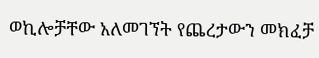ወኪሎቻቸው አለመገኘት የጨረታውን መክፈቻ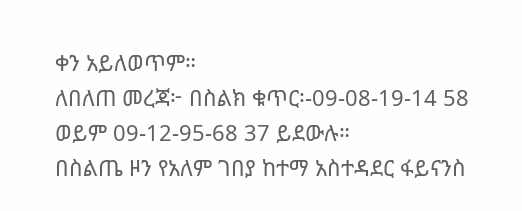ቀን አይለወጥም።
ለበለጠ መረጃ፦ በስልክ ቁጥር፡-09-08-19-14 58 ወይም 09-12-95-68 37 ይደውሉ።
በስልጤ ዞን የአለም ገበያ ከተማ አስተዳደር ፋይናንስ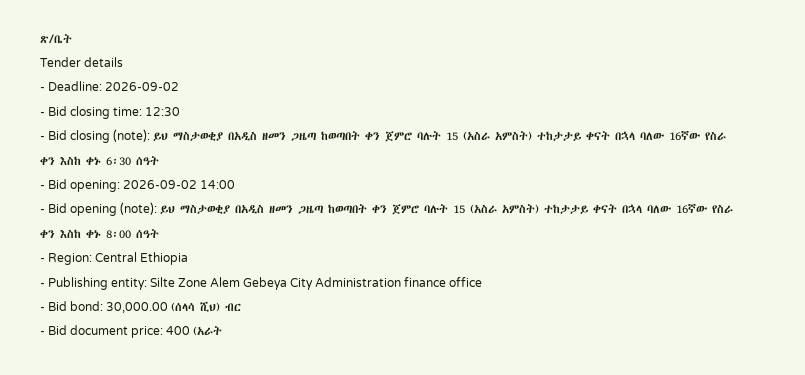ጽ/ቤት
Tender details
- Deadline: 2026-09-02
- Bid closing time: 12:30
- Bid closing (note): ይህ ማስታወቂያ በአዲስ ዘመን ጋዜጣ ከወጣበት ቀን ጀምሮ ባሉት 15 (አስራ አምስት) ተከታታይ ቀናት በኋላ ባለው 16ኛው የስራ ቀን እስከ ቀኑ 6፡30 ሰዓት
- Bid opening: 2026-09-02 14:00
- Bid opening (note): ይህ ማስታወቂያ በአዲስ ዘመን ጋዜጣ ከወጣበት ቀን ጀምሮ ባሉት 15 (አስራ አምስት) ተከታታይ ቀናት በኋላ ባለው 16ኛው የስራ ቀን እስከ ቀኑ 8፡00 ሰዓት
- Region: Central Ethiopia
- Publishing entity: Silte Zone Alem Gebeya City Administration finance office
- Bid bond: 30,000.00 (ሰላሳ ሺህ) ብር
- Bid document price: 400 (አራት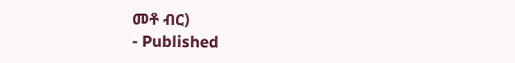መቶ ብር)
- Published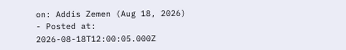on: Addis Zemen (Aug 18, 2026)
- Posted at: 2026-08-18T12:00:05.000Z